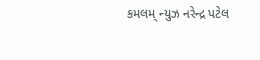કમલમ્ ન્યુઝ નરેન્દ્ર પટેલ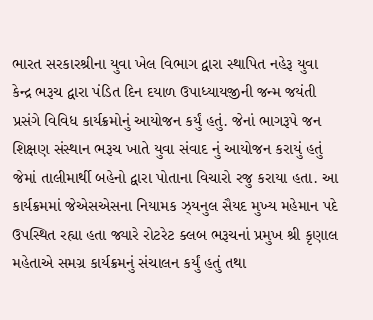ભારત સરકારશ્રીના યુવા ખેલ વિભાગ દ્વારા સ્થાપિત નહેરૂ યુવા કેન્દ્ર ભરૂચ દ્વારા પંડિત દિન દયાળ ઉપાધ્યાયજીની જન્મ જયંતી પ્રસંગે વિવિધ કાર્યક્રમોનું આયોજન કર્યું હતું. જેનાં ભાગરૂપે જન શિક્ષણ સંસ્થાન ભરૂચ ખાતે યુવા સંવાદ નું આયોજન કરાયું હતું જેમાં તાલીમાર્થી બહેનો દ્વારા પોતાના વિચારો રજુ કરાયા હતા. આ કાર્યક્રમમાં જેએસએસના નિયામક ઝ્યનુલ સૈયદ મુખ્ય મહેમાન પદે ઉપસ્થિત રહ્યા હતા જ્યારે રોટરેટ ક્લબ ભરૂચનાં પ્રમુખ શ્રી કૃણાલ મહેતાએ સમગ્ર કાર્યક્રમનું સંચાલન કર્યું હતું તથા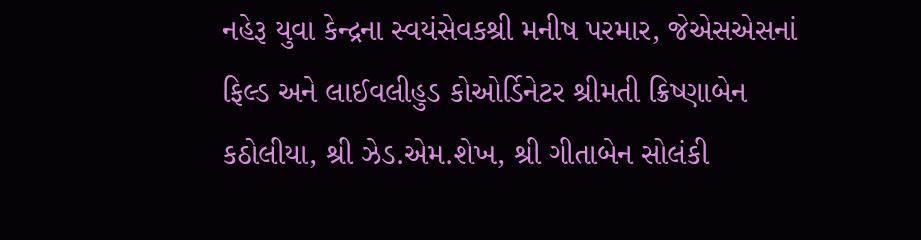નહેરૂ યુવા કેન્દ્રના સ્વયંસેવકશ્રી મનીષ પરમાર, જેએસએસનાં ફિલ્ડ અને લાઈવલીહુડ કોઓર્ડિનેટર શ્રીમતી ક્રિષ્ણાબેન કઠોલીયા, શ્રી ઝેડ.એમ.શેખ, શ્રી ગીતાબેન સોલંકી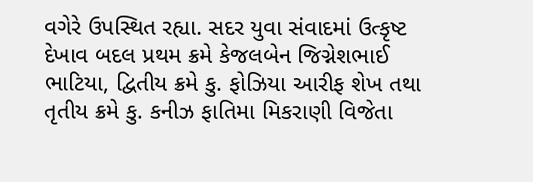વગેરે ઉપસ્થિત રહ્યા. સદર યુવા સંવાદમાં ઉત્કૃષ્ટ દેખાવ બદલ પ્રથમ ક્રમે કેજલબેન જિગ્નેશભાઈ ભાટિયા, દ્વિતીય ક્રમે કુ. ફોઝિયા આરીફ શેખ તથા તૃતીય ક્રમે કુ. કનીઝ ફાતિમા મિકરાણી વિજેતા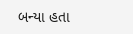બન્યા હતા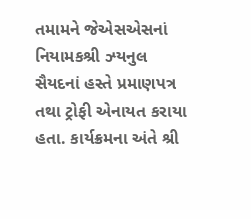તમામને જેએસએસનાં નિયામકશ્રી ઝ્યનુલ સૈયદનાં હસ્તે પ્રમાણપત્ર તથા ટ્રોફી એનાયત કરાયા હતા. કાર્યક્રમના અંતે શ્રી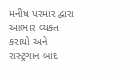મનીષ પરમાર દ્વારા આભાર વ્યક્ત કરાયો અને રાસ્ટ્રગાન બાદ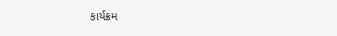કાર્યક્રમ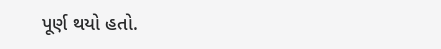પૂર્ણ થયો હતો.